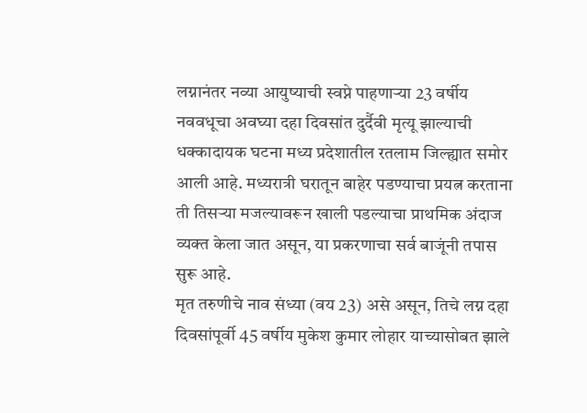लग्नानंतर नव्या आयुष्याची स्वप्ने पाहणाऱ्या 23 वर्षीय नववधूचा अवघ्या दहा दिवसांत दुर्दैवी मृत्यू झाल्याची धक्कादायक घटना मध्य प्रदेशातील रतलाम जिल्ह्यात समोर आली आहे. मध्यरात्री घरातून बाहेर पडण्याचा प्रयत्न करताना ती तिसऱ्या मजल्यावरून खाली पडल्याचा प्राथमिक अंदाज व्यक्त केला जात असून, या प्रकरणाचा सर्व बाजूंनी तपास सुरू आहे.
मृत तरुणीचे नाव संध्या (वय 23) असे असून, तिचे लग्न दहा दिवसांपूर्वी 45 वर्षीय मुकेश कुमार लोहार याच्यासोबत झाले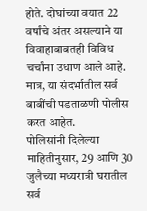होते. दोघांच्या वयात 22 वर्षांचे अंतर असल्याने या विवाहाबाबतही विविध चर्चांना उधाण आले आहे. मात्र, या संदर्भातील सर्व बाबींची पडताळणी पोलीस करत आहेत.
पोलिसांनी दिलेल्या माहितीनुसार, 29 आणि 30 जुलैच्या मध्यरात्री घरातील सर्व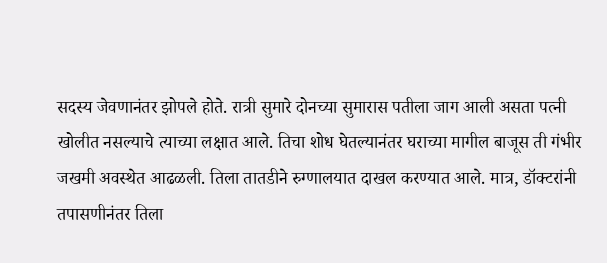सदस्य जेवणानंतर झोपले होते. रात्री सुमारे दोनच्या सुमारास पतीला जाग आली असता पत्नी खोलीत नसल्याचे त्याच्या लक्षात आले. तिचा शोध घेतल्यानंतर घराच्या मागील बाजूस ती गंभीर जखमी अवस्थेत आढळली. तिला तातडीने रुग्णालयात दाखल करण्यात आले. मात्र, डॉक्टरांनी तपासणीनंतर तिला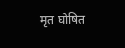मृत घोषित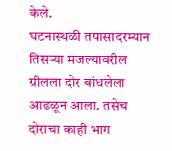केले.
घटनास्थळी तपासादरम्यान तिसऱ्या मजल्यावरील ग्रीलला दोर बांधलेला आढळून आला. तसेच दोराचा काही भाग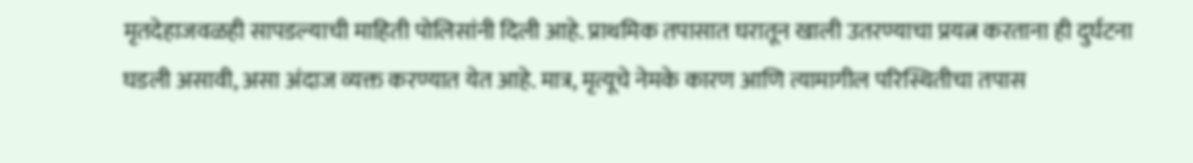मृतदेहाजवळही सापडल्याची माहिती पोलिसांनी दिली आहे. प्राथमिक तपासात घरातून खाली उतरण्याचा प्रयत्न करताना ही दुर्घटना घडली असावी, असा अंदाज व्यक्त करण्यात येत आहे. मात्र, मृत्यूचे नेमके कारण आणि त्यामागील परिस्थितीचा तपास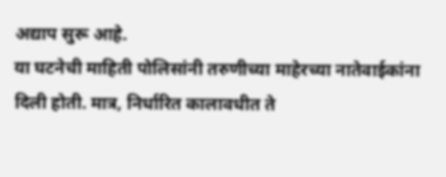अद्याप सुरू आहे.
या घटनेची माहिती पोलिसांनी तरुणीच्या माहेरच्या नातेवाईकांना दिली होती. मात्र, निर्धारित कालावधीत ते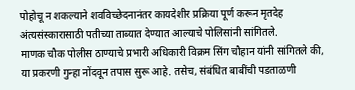पोहोचू न शकल्याने शवविच्छेदनानंतर कायदेशीर प्रक्रिया पूर्ण करून मृतदेह अंत्यसंस्कारासाठी पतीच्या ताब्यात देण्यात आल्याचे पोलिसांनी सांगितले.
माणक चौक पोलीस ठाण्याचे प्रभारी अधिकारी विक्रम सिंग चौहान यांनी सांगितले की, या प्रकरणी गुन्हा नोंदवून तपास सुरू आहे. तसेच, संबंधित बाबींची पडताळणी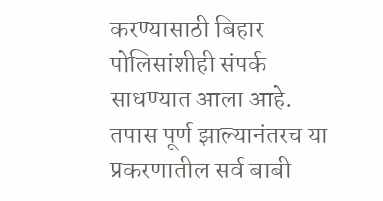करण्यासाठी बिहार पोलिसांशीही संपर्क साधण्यात आला आहे. तपास पूर्ण झाल्यानंतरच या प्रकरणातील सर्व बाबी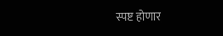स्पष्ट होणार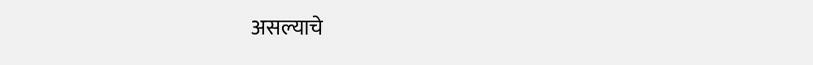असल्याचे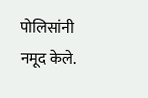पोलिसांनी नमूद केले.